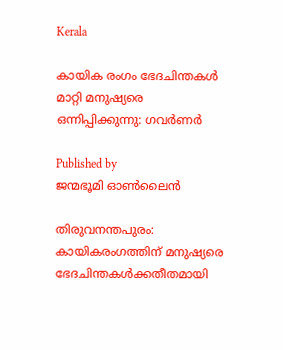Kerala

കായിക രംഗം ഭേദചിന്തകള്‍ മാറ്റി മനുഷ്യരെ ഒന്നിപ്പിക്കുന്നു: ഗവര്‍ണര്‍

Published by
ജന്മഭൂമി ഓണ്‍ലൈന്‍

തിരുവനന്തപുരം: കായികരംഗത്തിന് മനുഷ്യരെ ഭേദചിന്തകള്‍ക്കതീതമായി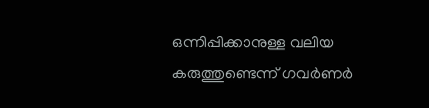ഒന്നിപ്പിക്കാനുള്ള വലിയ കരുത്തുണ്ടെന്ന് ഗവര്‍ണര്‍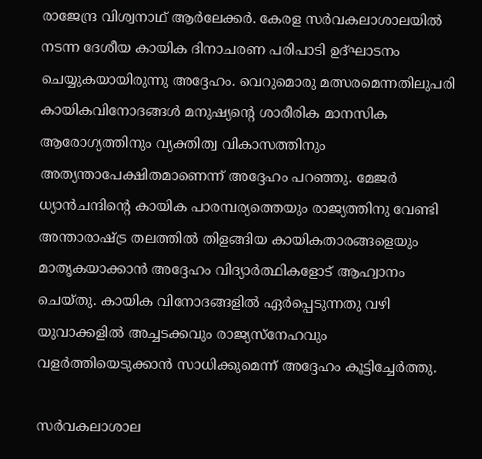രാജേന്ദ്ര വിശ്വനാഥ് ആര്‍ലേക്കര്‍. കേരള സര്‍വകലാശാലയില്‍ നടന്ന ദേശീയ കായിക ദിനാചരണ പരിപാടി ഉദ്ഘാടനം ചെയ്യുകയായിരുന്നു അദ്ദേഹം. വെറുമൊരു മത്സരമെന്നതിലുപരി കായികവിനോദങ്ങള്‍ മനുഷ്യന്റെ ശാരീരിക മാനസിക ആരോഗ്യത്തിനും വ്യക്തിത്വ വികാസത്തിനും അത്യന്താപേക്ഷിതമാണെന്ന് അദ്ദേഹം പറഞ്ഞു. മേജര്‍ ധ്യാന്‍ചന്ദിന്റെ കായിക പാരമ്പര്യത്തെയും രാജ്യത്തിനു വേണ്ടി അന്താരാഷ്‌ട്ര തലത്തില്‍ തിളങ്ങിയ കായികതാരങ്ങളെയും മാതൃകയാക്കാന്‍ അദ്ദേഹം വിദ്യാര്‍ത്ഥികളോട് ആഹ്വാനം ചെയ്തു. കായിക വിനോദങ്ങളില്‍ ഏര്‍പ്പെടുന്നതു വഴി യുവാക്കളില്‍ അച്ചടക്കവും രാജ്യസ്‌നേഹവും വളര്‍ത്തിയെടുക്കാന്‍ സാധിക്കുമെന്ന് അദ്ദേഹം കൂട്ടിച്ചേര്‍ത്തു.

സര്‍വകലാശാല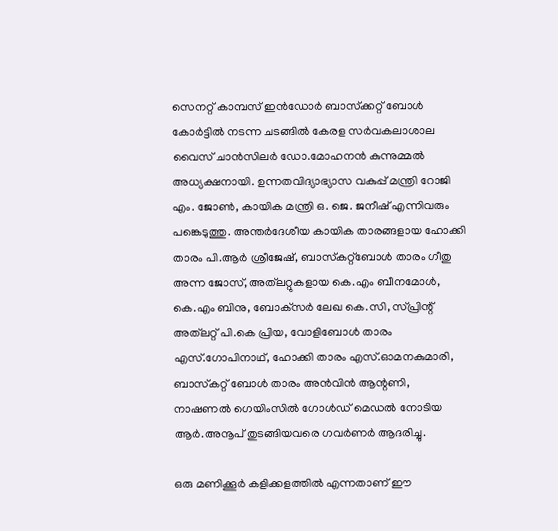സെനറ്റ് കാമ്പസ് ഇന്‍ഡോര്‍ ബാസ്‌ക്കറ്റ് ബോള്‍ കോര്‍ട്ടില്‍ നടന്ന ചടങ്ങില്‍ കേരള സര്‍വകലാശാല വൈസ് ചാന്‍സിലര്‍ ഡോ.മോഹനന്‍ കുന്നുമ്മല്‍ അധ്യക്ഷനായി. ഉന്നതവിദ്യാഭ്യാസ വകുപ്പ് മന്ത്രി റോജി എം. ജോണ്‍, കായിക മന്ത്രി ഒ. ജെ. ജനീഷ് എന്നിവരും പങ്കെടുത്തു. അന്തര്‍ദേശീയ കായിക താരങ്ങളായ ഹോക്കി താരം പി.ആര്‍ ശ്രീജേഷ്, ബാസ്‌കറ്റ്‌ബോള്‍ താരം ഗീതു അന്ന ജോസ്, അത്‌ലറ്റുകളായ കെ.എം ബീനമോള്‍, കെ.എം ബിനു, ബോക്‌സര്‍ ലേഖ കെ.സി, സ്പ്രിന്റ് അത്‌ലറ്റ് പി.കെ പ്രിയ, വോളിബോള്‍ താരം എസ്.ഗോപിനാഥ്, ഹോക്കി താരം എസ്.ഓമനകുമാരി, ബാസ്‌കറ്റ് ബോള്‍ താരം അന്‍വിന്‍ ആന്റണി, നാഷണല്‍ ഗെയിംസില്‍ ഗോള്‍ഡ് മെഡല്‍ നോടിയ ആര്‍.അനൂപ് തുടങ്ങിയവരെ ഗവര്‍ണര്‍ ആദരിച്ചു.

ഒരു മണിക്കൂര്‍ കളിക്കളത്തില്‍ എന്നതാണ് ഈ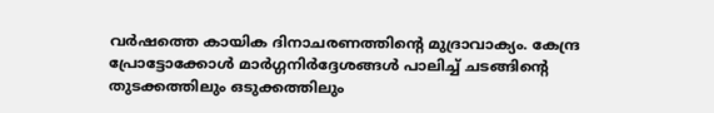വര്‍ഷത്തെ കായിക ദിനാചരണത്തിന്റെ മുദ്രാവാക്യം. കേന്ദ്ര പ്രോട്ടോക്കോള്‍ മാര്‍ഗ്ഗനിര്‍ദ്ദേശങ്ങള്‍ പാലിച്ച് ചടങ്ങിന്റെ തുടക്കത്തിലും ഒടുക്കത്തിലും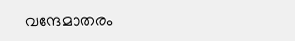വന്ദേമാതരം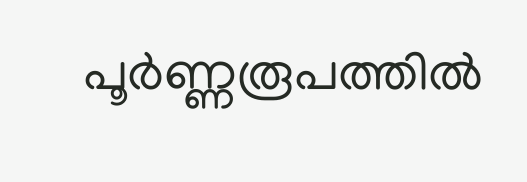പൂര്‍ണ്ണരൂപത്തില്‍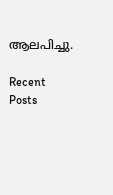ആലപിച്ചു.

Recent Posts